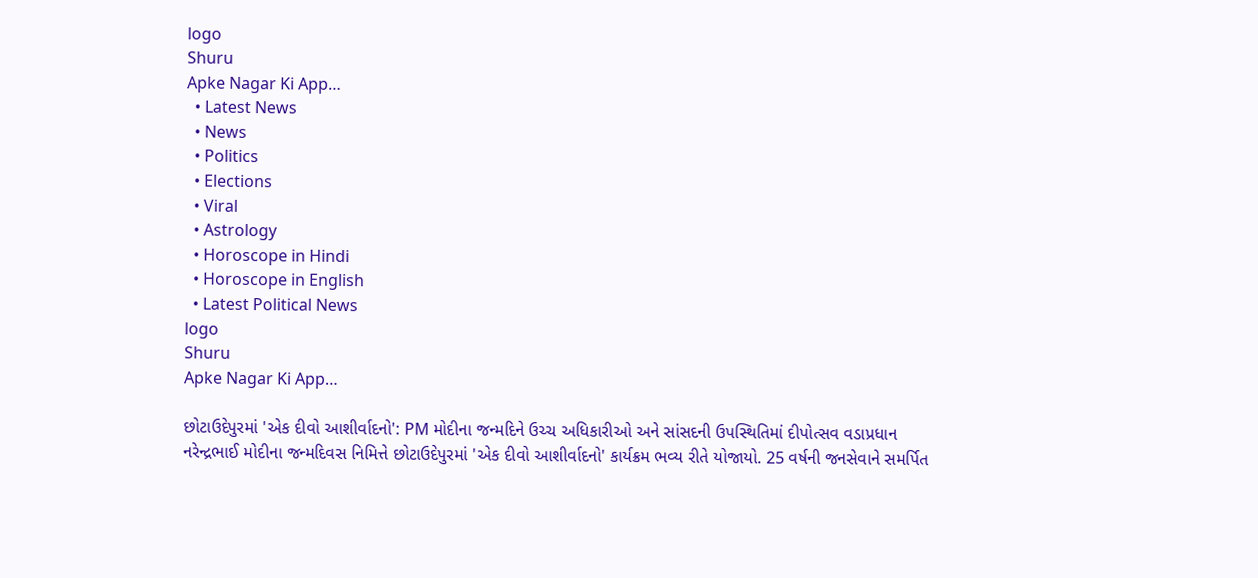logo
Shuru
Apke Nagar Ki App…
  • Latest News
  • News
  • Politics
  • Elections
  • Viral
  • Astrology
  • Horoscope in Hindi
  • Horoscope in English
  • Latest Political News
logo
Shuru
Apke Nagar Ki App…

છોટાઉદેપુરમાં 'એક દીવો આશીર્વાદનો': PM મોદીના જન્મદિને ઉચ્ચ અધિકારીઓ અને સાંસદની ઉપસ્થિતિમાં દીપોત્સવ વડાપ્રધાન નરેન્દ્રભાઈ મોદીના જન્મદિવસ નિમિત્તે છોટાઉદેપુરમાં 'એક દીવો આશીર્વાદનો' કાર્યક્રમ ભવ્ય રીતે યોજાયો. 25 વર્ષની જનસેવાને સમર્પિત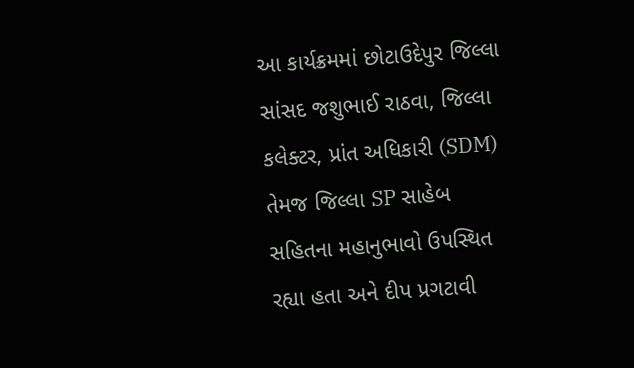આ કાર્યક્રમમાં છોટાઉદેપુર જિલ્લા સાંસદ જશુભાઈ રાઠવા, જિલ્લા કલેક્ટર, પ્રાંત અધિકારી (SDM) તેમજ જિલ્લા SP સાહેબ સહિતના મહાનુભાવો ઉપસ્થિત રહ્યા હતા અને દીપ પ્રગટાવી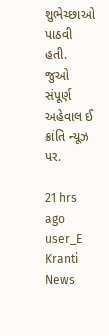શુભેચ્છાઓ પાઠવી હતી. જુઓ સંપૂર્ણ અહેવાલ ઈ ક્રાંતિ ન્યૂઝ પર.

21 hrs ago
user_E Kranti News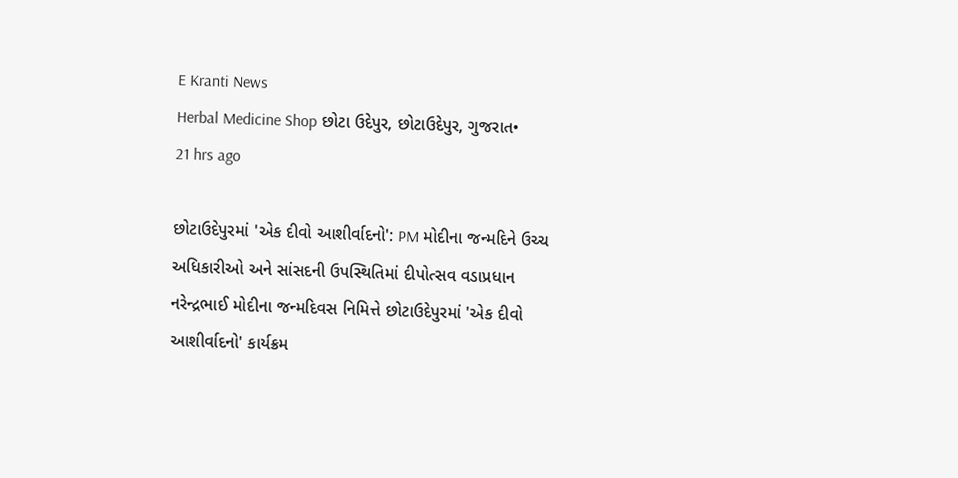E Kranti News
Herbal Medicine Shop છોટા ઉદેપુર, છોટાઉદેપુર, ગુજરાત•
21 hrs ago

છોટાઉદેપુરમાં 'એક દીવો આશીર્વાદનો': PM મોદીના જન્મદિને ઉચ્ચ અધિકારીઓ અને સાંસદની ઉપસ્થિતિમાં દીપોત્સવ વડાપ્રધાન નરેન્દ્રભાઈ મોદીના જન્મદિવસ નિમિત્તે છોટાઉદેપુરમાં 'એક દીવો આશીર્વાદનો' કાર્યક્રમ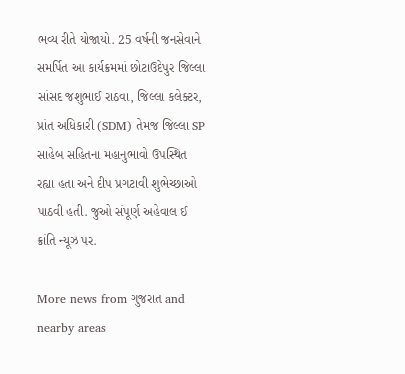ભવ્ય રીતે યોજાયો. 25 વર્ષની જનસેવાને સમર્પિત આ કાર્યક્રમમાં છોટાઉદેપુર જિલ્લા સાંસદ જશુભાઈ રાઠવા, જિલ્લા કલેક્ટર, પ્રાંત અધિકારી (SDM) તેમજ જિલ્લા SP સાહેબ સહિતના મહાનુભાવો ઉપસ્થિત રહ્યા હતા અને દીપ પ્રગટાવી શુભેચ્છાઓ પાઠવી હતી. જુઓ સંપૂર્ણ અહેવાલ ઈ ક્રાંતિ ન્યૂઝ પર.

More news from ગુજરાત and nearby areas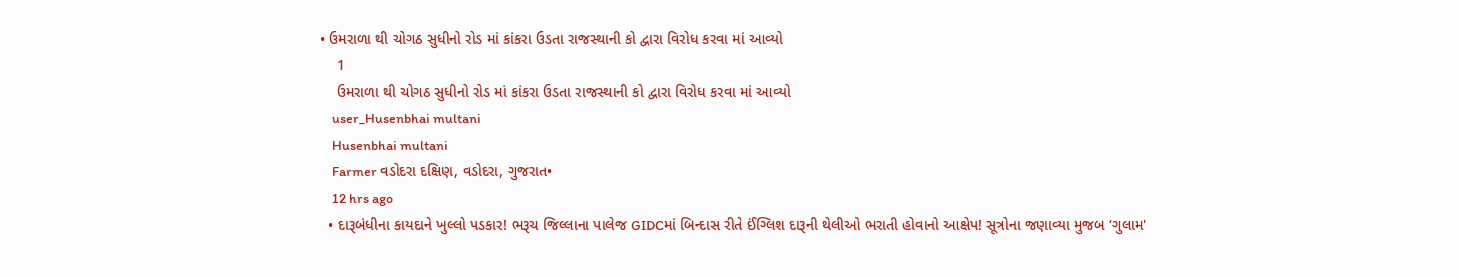• ઉમરાળા થી ચોગઠ સુધીનો રોડ માં કાંકરા ઉડતા રાજસ્થાની કો દ્વારા વિરોધ કરવા માં આવ્યો
    1
    ઉમરાળા થી ચોગઠ સુધીનો રોડ માં કાંકરા ઉડતા રાજસ્થાની કો દ્વારા વિરોધ કરવા માં આવ્યો
    user_Husenbhai multani
    Husenbhai multani
    Farmer વડોદરા દક્ષિણ, વડોદરા, ગુજરાત•
    12 hrs ago
  • દારૂબંધીના કાયદાને ખુલ્લો પડકાર! ભરૂચ જિલ્લાના પાલેજ GIDCમાં બિન્દાસ રીતે ઈંગ્લિશ દારૂની થેલીઓ ભરાતી હોવાનો આક્ષેપ! સૂત્રોના જણાવ્યા મુજબ ‘ગુલામ'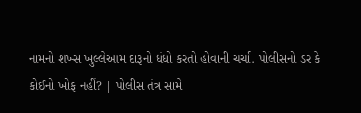નામનો શખ્સ ખુલ્લેઆમ દારૂનો ધંધો કરતો હોવાની ચર્ચા. પોલીસનો ડર કે કોઈનો ખોફ નહીં? | પોલીસ તંત્ર સામે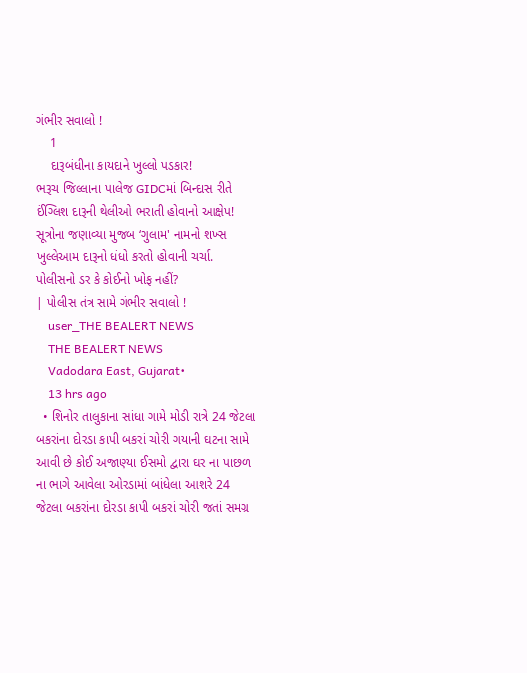ગંભીર સવાલો !
    1
    દારૂબંધીના કાયદાને ખુલ્લો પડકાર!
ભરૂચ જિલ્લાના પાલેજ GIDCમાં બિન્દાસ રીતે ઈંગ્લિશ દારૂની થેલીઓ ભરાતી હોવાનો આક્ષેપ!
સૂત્રોના જણાવ્યા મુજબ ‘ગુલામ' નામનો શખ્સ ખુલ્લેઆમ દારૂનો ધંધો કરતો હોવાની ચર્ચા.
પોલીસનો ડર કે કોઈનો ખોફ નહીં?
| પોલીસ તંત્ર સામે ગંભીર સવાલો !
    user_THE BEALERT NEWS
    THE BEALERT NEWS
    Vadodara East, Gujarat•
    13 hrs ago
  • શિનોર તાલુકાના સાંધા ગામે મોડી રાત્રે 24 જેટલા બકરાંના દોરડા કાપી બકરાં ચોરી ગયાની ઘટના સામે આવી છે કોઈ અજાણ્યા ઈસમો દ્વારા ઘર ના પાછળ ના ભાગે આવેલા ઓરડામાં બાંધેલા આશરે 24 જેટલા બકરાંના દોરડા કાપી બકરાં ચોરી જતાં સમગ્ર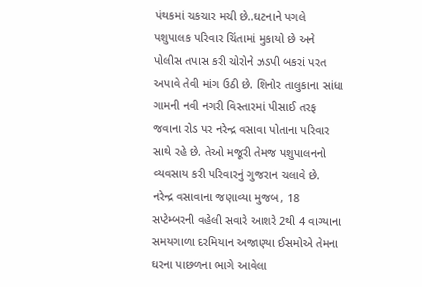પંથકમાં ચકચાર મચી છે..ઘટનાને પગલે પશુપાલક પરિવાર ચિંતામાં મુકાયો છે અને પોલીસ તપાસ કરી ચોરોને ઝડપી બકરાં પરત અપાવે તેવી માંગ ઉઠી છે. શિનોર તાલુકાના સાંધા ગામની નવી નગરી વિસ્તારમાં પીસાઈ તરફ જવાના રોડ પર નરેન્દ્ર વસાવા પોતાના પરિવાર સાથે રહે છે. તેઓ મજૂરી તેમજ પશુપાલનનો વ્યવસાય કરી પરિવારનું ગુજરાન ચલાવે છે. નરેન્દ્ર વસાવાના જણાવ્યા મુજબ, 18 સપ્ટેમ્બરની વહેલી સવારે આશરે 2થી 4 વાગ્યાના સમયગાળા દરમિયાન અજાણ્યા ઈસમોએ તેમના ઘરના પાછળના ભાગે આવેલા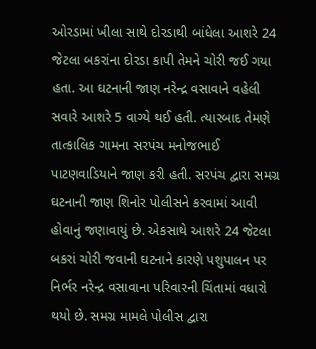ઓરડામાં ખીલા સાથે દોરડાથી બાંધેલા આશરે 24 જેટલા બકરાંના દોરડા કાપી તેમને ચોરી જઈ ગયા હતા. આ ઘટનાની જાણ નરેન્દ્ર વસાવાને વહેલી સવારે આશરે 5 વાગ્યે થઈ હતી. ત્યારબાદ તેમણે તાત્કાલિક ગામના સરપંચ મનોજભાઈ પાટણવાડિયાને જાણ કરી હતી. સરપંચ દ્વારા સમગ્ર ઘટનાની જાણ શિનોર પોલીસને કરવામાં આવી હોવાનું જણાવાયું છે. એકસાથે આશરે 24 જેટલા બકરાં ચોરી જવાની ઘટનાને કારણે પશુપાલન પર નિર્ભર નરેન્દ્ર વસાવાના પરિવારની ચિંતામાં વધારો થયો છે. સમગ્ર મામલે પોલીસ દ્વારા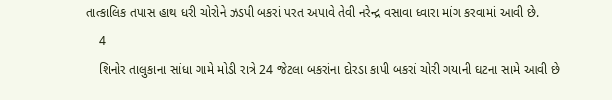તાત્કાલિક તપાસ હાથ ધરી ચોરોને ઝડપી બકરાં પરત અપાવે તેવી નરેન્દ્ર વસાવા ધ્વારા માંગ કરવામાં આવી છે.
    4
    શિનોર તાલુકાના સાંધા ગામે મોડી રાત્રે 24 જેટલા બકરાંના દોરડા કાપી બકરાં ચોરી ગયાની ઘટના સામે આવી છે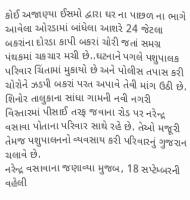કોઈ અજાણ્યા ઈસમો દ્વારા ઘર ના પાછળ ના ભાગે આવેલા ઓરડામાં બાંધેલા આશરે 24 જેટલા બકરાંના દોરડા કાપી બકરાં ચોરી જતાં સમગ્ર પંથકમાં ચકચાર મચી છે..ઘટનાને પગલે પશુપાલક પરિવાર ચિંતામાં મુકાયો છે અને પોલીસ તપાસ કરી ચોરોને ઝડપી બકરાં પરત અપાવે તેવી માંગ ઉઠી છે.
શિનોર તાલુકાના સાંધા ગામની નવી નગરી વિસ્તારમાં પીસાઈ તરફ જવાના રોડ પર નરેન્દ્ર વસાવા પોતાના પરિવાર સાથે રહે છે. તેઓ મજૂરી તેમજ પશુપાલનનો વ્યવસાય કરી પરિવારનું ગુજરાન ચલાવે છે.
નરેન્દ્ર વસાવાના જણાવ્યા મુજબ, 18 સપ્ટેમ્બરની વહેલી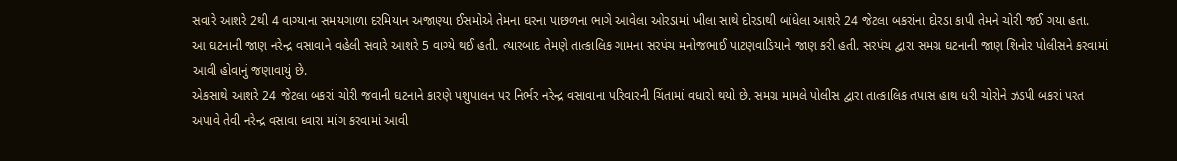સવારે આશરે 2થી 4 વાગ્યાના સમયગાળા દરમિયાન અજાણ્યા ઈસમોએ તેમના ઘરના પાછળના ભાગે આવેલા ઓરડામાં ખીલા સાથે દોરડાથી બાંધેલા આશરે 24 જેટલા બકરાંના દોરડા કાપી તેમને ચોરી જઈ ગયા હતા.
આ ઘટનાની જાણ નરેન્દ્ર વસાવાને વહેલી સવારે આશરે 5 વાગ્યે થઈ હતી. ત્યારબાદ તેમણે તાત્કાલિક ગામના સરપંચ મનોજભાઈ પાટણવાડિયાને જાણ કરી હતી. સરપંચ દ્વારા સમગ્ર ઘટનાની જાણ શિનોર પોલીસને કરવામાં આવી હોવાનું જણાવાયું છે.
એકસાથે આશરે 24 જેટલા બકરાં ચોરી જવાની ઘટનાને કારણે પશુપાલન પર નિર્ભર નરેન્દ્ર વસાવાના પરિવારની ચિંતામાં વધારો થયો છે. સમગ્ર મામલે પોલીસ દ્વારા તાત્કાલિક તપાસ હાથ ધરી ચોરોને ઝડપી બકરાં પરત અપાવે તેવી નરેન્દ્ર વસાવા ધ્વારા માંગ કરવામાં આવી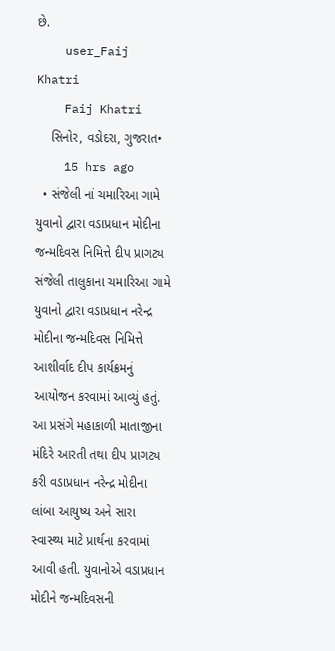છે.
    user_Faij Khatri
    Faij Khatri
    સિનોર, વડોદરા, ગુજરાત•
    15 hrs ago
  • સંજેલી નાં ચમારિઆ ગામે યુવાનો દ્વારા વડાપ્રધાન મોદીના જન્મદિવસ નિમિત્તે દીપ પ્રાગટ્ય સંજેલી તાલુકાના ચમારિઆ ગામે યુવાનો દ્વારા વડાપ્રધાન નરેન્દ્ર મોદીના જન્મદિવસ નિમિત્તે આશીર્વાદ દીપ કાર્યક્રમનું આયોજન કરવામાં આવ્યું હતું. આ પ્રસંગે મહાકાળી માતાજીના મંદિરે આરતી તથા દીપ પ્રાગટ્ય કરી વડાપ્રધાન નરેન્દ્ર મોદીના લાંબા આયુષ્ય અને સારા સ્વાસ્થ્ય માટે પ્રાર્થના કરવામાં આવી હતી. યુવાનોએ વડાપ્રધાન મોદીને જન્મદિવસની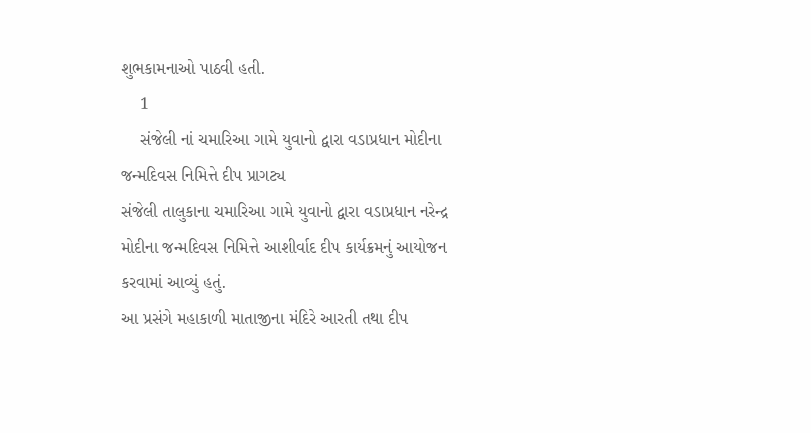શુભકામનાઓ પાઠવી હતી.
    1
    સંજેલી નાં ચમારિઆ ગામે યુવાનો દ્વારા વડાપ્રધાન મોદીના જન્મદિવસ નિમિત્તે દીપ પ્રાગટ્ય
સંજેલી તાલુકાના ચમારિઆ ગામે યુવાનો દ્વારા વડાપ્રધાન નરેન્દ્ર મોદીના જન્મદિવસ નિમિત્તે આશીર્વાદ દીપ કાર્યક્રમનું આયોજન કરવામાં આવ્યું હતું.
આ પ્રસંગે મહાકાળી માતાજીના મંદિરે આરતી તથા દીપ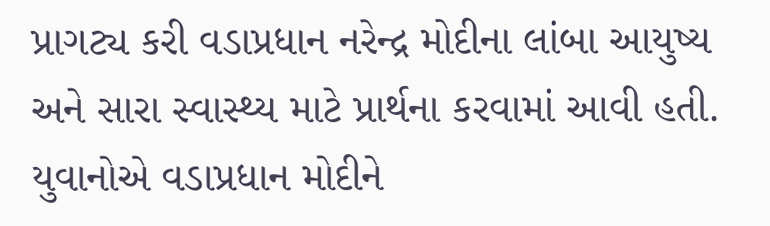પ્રાગટ્ય કરી વડાપ્રધાન નરેન્દ્ર મોદીના લાંબા આયુષ્ય અને સારા સ્વાસ્થ્ય માટે પ્રાર્થના કરવામાં આવી હતી. યુવાનોએ વડાપ્રધાન મોદીને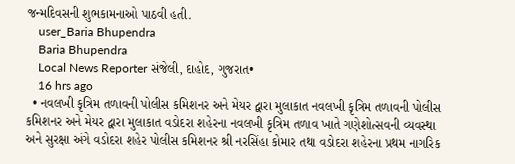જન્મદિવસની શુભકામનાઓ પાઠવી હતી.
    user_Baria Bhupendra
    Baria Bhupendra
    Local News Reporter સંજેલી, દાહોદ, ગુજરાત•
    16 hrs ago
  • નવલખી કૃત્રિમ તળાવની પોલીસ કમિશનર અને મેયર દ્વારા મુલાકાત નવલખી કૃત્રિમ તળાવની પોલીસ કમિશનર અને મેયર દ્વારા મુલાકાત વડોદરા શહેરના નવલખી કૃત્રિમ તળાવ ખાતે ગણેશોત્સવની વ્યવસ્થા અને સુરક્ષા અંગે વડોદરા શહેર પોલીસ કમિશનર શ્રી નરસિંહા કોમાર તથા વડોદરા શહેરના પ્રથમ નાગરિક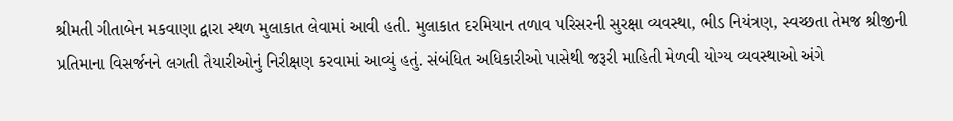શ્રીમતી ગીતાબેન મકવાણા દ્વારા સ્થળ મુલાકાત લેવામાં આવી હતી. મુલાકાત દરમિયાન તળાવ પરિસરની સુરક્ષા વ્યવસ્થા, ભીડ નિયંત્રણ, સ્વચ્છતા તેમજ શ્રીજીની પ્રતિમાના વિસર્જનને લગતી તૈયારીઓનું નિરીક્ષણ કરવામાં આવ્યું હતું. સંબંધિત અધિકારીઓ પાસેથી જરૂરી માહિતી મેળવી યોગ્ય વ્યવસ્થાઓ અંગે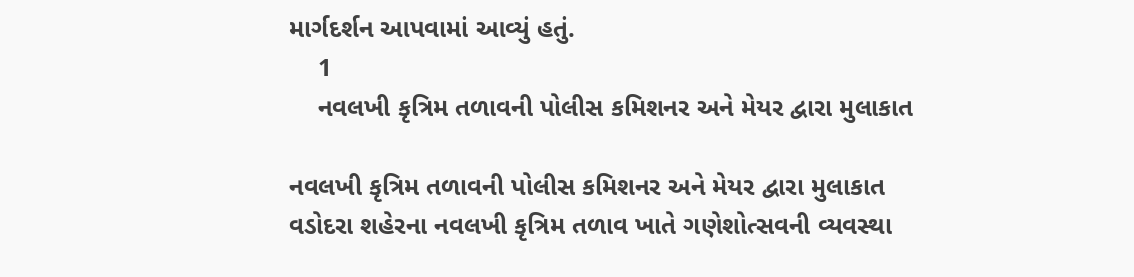માર્ગદર્શન આપવામાં આવ્યું હતું.
    1
    નવલખી કૃત્રિમ તળાવની પોલીસ કમિશનર અને મેયર દ્વારા મુલાકાત

નવલખી કૃત્રિમ તળાવની પોલીસ કમિશનર અને મેયર દ્વારા મુલાકાત
વડોદરા શહેરના નવલખી કૃત્રિમ તળાવ ખાતે ગણેશોત્સવની વ્યવસ્થા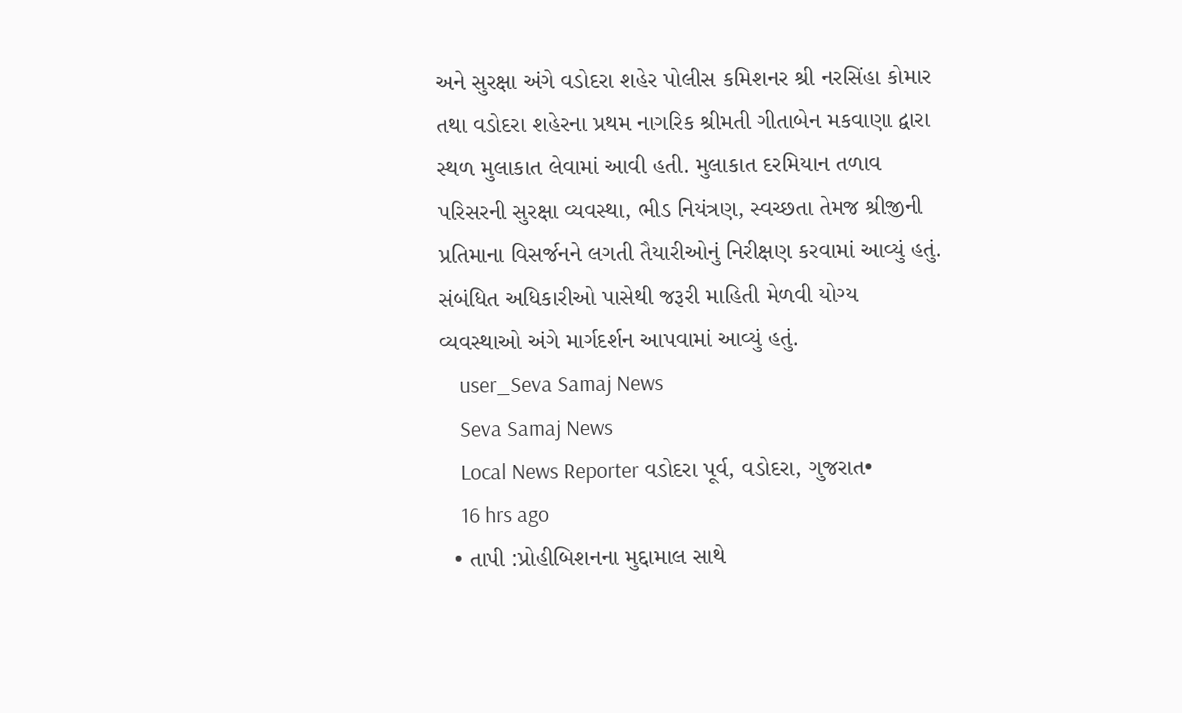અને સુરક્ષા અંગે વડોદરા શહેર પોલીસ કમિશનર શ્રી નરસિંહા કોમાર તથા વડોદરા શહેરના પ્રથમ નાગરિક શ્રીમતી ગીતાબેન મકવાણા દ્વારા સ્થળ મુલાકાત લેવામાં આવી હતી. મુલાકાત દરમિયાન તળાવ પરિસરની સુરક્ષા વ્યવસ્થા, ભીડ નિયંત્રણ, સ્વચ્છતા તેમજ શ્રીજીની પ્રતિમાના વિસર્જનને લગતી તૈયારીઓનું નિરીક્ષણ કરવામાં આવ્યું હતું. સંબંધિત અધિકારીઓ પાસેથી જરૂરી માહિતી મેળવી યોગ્ય વ્યવસ્થાઓ અંગે માર્ગદર્શન આપવામાં આવ્યું હતું.
    user_Seva Samaj News
    Seva Samaj News
    Local News Reporter વડોદરા પૂર્વ, વડોદરા, ગુજરાત•
    16 hrs ago
  • તાપી :પ્રોહીબિશનના મુદ્દામાલ સાથે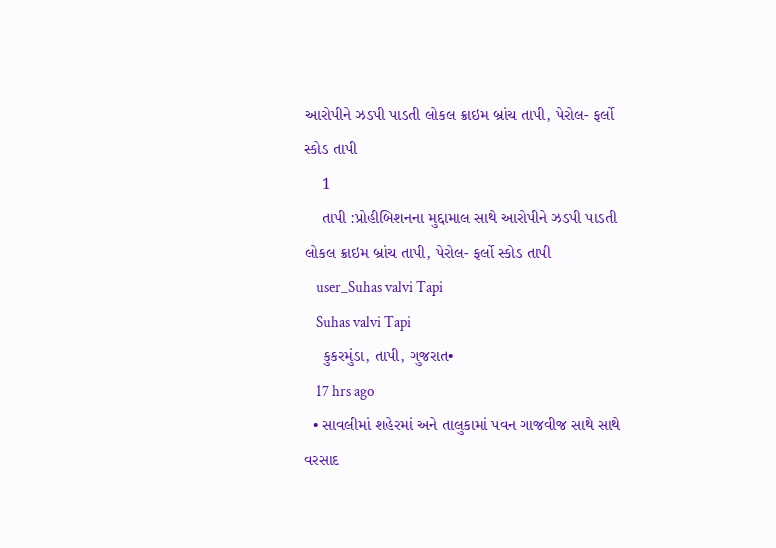આરોપીને ઝડપી પાડતી લોકલ ક્રાઇમ બ્રાંચ તાપી, પેરોલ- ફર્લો સ્કોડ તાપી
    1
    તાપી :પ્રોહીબિશનના મુદ્દામાલ સાથે આરોપીને ઝડપી પાડતી લોકલ ક્રાઇમ બ્રાંચ તાપી, પેરોલ- ફર્લો સ્કોડ તાપી
    user_Suhas valvi Tapi
    Suhas valvi Tapi
    કુકરમુંડા, તાપી, ગુજરાત•
    17 hrs ago
  • સાવલીમાં શહેરમાં અને તાલુકામાં પવન ગાજવીજ સાથે સાથે વરસાદ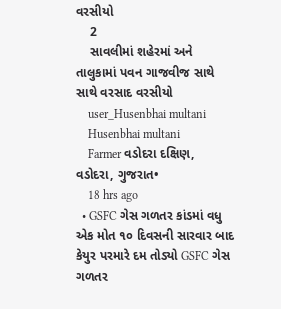વરસીયો
    2
    સાવલીમાં શહેરમાં અને તાલુકામાં પવન ગાજવીજ સાથે સાથે વરસાદ વરસીયો
    user_Husenbhai multani
    Husenbhai multani
    Farmer વડોદરા દક્ષિણ, વડોદરા, ગુજરાત•
    18 hrs ago
  • GSFC ગેસ ગળતર કાંડમાં વધુ એક મોત ૧૦ દિવસની સારવાર બાદ કેયુર પરમારે દમ તોડ્યો GSFC ગેસ ગળતર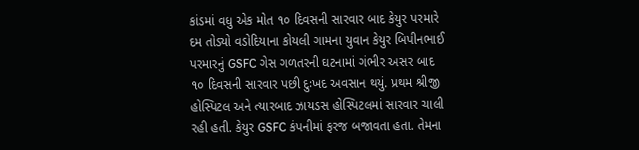કાંડમાં વધુ એક મોત ૧૦ દિવસની સારવાર બાદ કેયુર પરમારે દમ તોડ્યો વડોદિયાના કોયલી ગામના યુવાન કેયુર બિપીનભાઈ પરમારનું GSFC ગેસ ગળતરની ઘટનામાં ગંભીર અસર બાદ ૧૦ દિવસની સારવાર પછી દુઃખદ અવસાન થયું. પ્રથમ શ્રીજી હોસ્પિટલ અને ત્યારબાદ ઝાયડસ હોસ્પિટલમાં સારવાર ચાલી રહી હતી. કેયુર GSFC કંપનીમાં ફરજ બજાવતા હતા. તેમના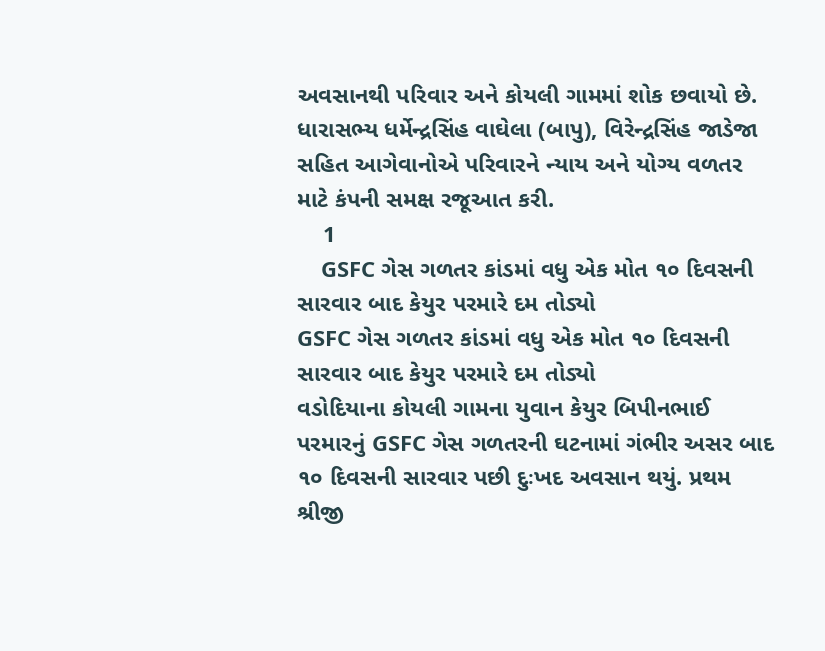અવસાનથી પરિવાર અને કોયલી ગામમાં શોક છવાયો છે. ધારાસભ્ય ધર્મેન્દ્રસિંહ વાઘેલા (બાપુ), વિરેન્દ્રસિંહ જાડેજા સહિત આગેવાનોએ પરિવારને ન્યાય અને યોગ્ય વળતર માટે કંપની સમક્ષ રજૂઆત કરી.
    1
    GSFC ગેસ ગળતર કાંડમાં વધુ એક મોત ૧૦ દિવસની સારવાર બાદ કેયુર પરમારે દમ તોડ્યો
GSFC ગેસ ગળતર કાંડમાં વધુ એક મોત ૧૦ દિવસની સારવાર બાદ કેયુર પરમારે દમ તોડ્યો
વડોદિયાના કોયલી ગામના યુવાન કેયુર બિપીનભાઈ પરમારનું GSFC ગેસ ગળતરની ઘટનામાં ગંભીર અસર બાદ ૧૦ દિવસની સારવાર પછી દુઃખદ અવસાન થયું. પ્રથમ શ્રીજી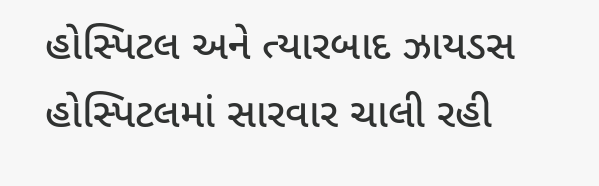હોસ્પિટલ અને ત્યારબાદ ઝાયડસ હોસ્પિટલમાં સારવાર ચાલી રહી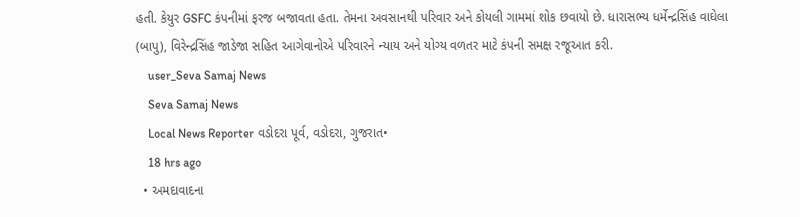હતી. કેયુર GSFC કંપનીમાં ફરજ બજાવતા હતા. તેમના અવસાનથી પરિવાર અને કોયલી ગામમાં શોક છવાયો છે. ધારાસભ્ય ધર્મેન્દ્રસિંહ વાઘેલા (બાપુ), વિરેન્દ્રસિંહ જાડેજા સહિત આગેવાનોએ પરિવારને ન્યાય અને યોગ્ય વળતર માટે કંપની સમક્ષ રજૂઆત કરી.
    user_Seva Samaj News
    Seva Samaj News
    Local News Reporter વડોદરા પૂર્વ, વડોદરા, ગુજરાત•
    18 hrs ago
  • અમદાવાદના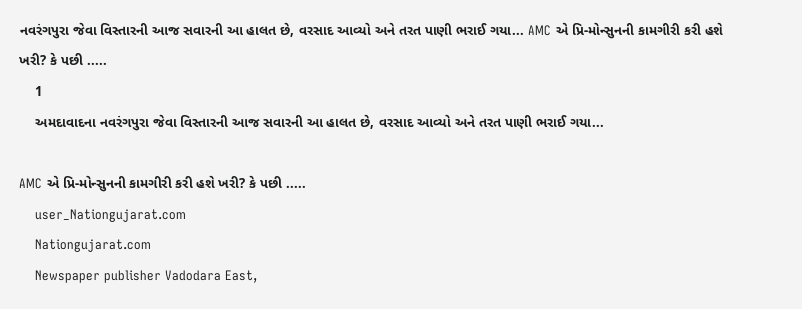નવરંગપુરા જેવા વિસ્તારની આજ સવારની આ હાલત છે, વરસાદ આવ્યો અને તરત પાણી ભરાઈ ગયા... AMC એ પ્રિ-મોન્સુનની કામગીરી કરી હશે ખરી? કે પછી .....
    1
    અમદાવાદના નવરંગપુરા જેવા વિસ્તારની આજ સવારની આ હાલત છે, વરસાદ આવ્યો અને તરત પાણી ભરાઈ ગયા...

AMC એ પ્રિ-મોન્સુનની કામગીરી કરી હશે ખરી? કે પછી .....
    user_Nationgujarat.com
    Nationgujarat.com
    Newspaper publisher Vadodara East,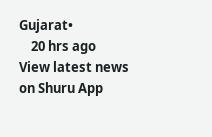Gujarat•
    20 hrs ago
View latest news on Shuru App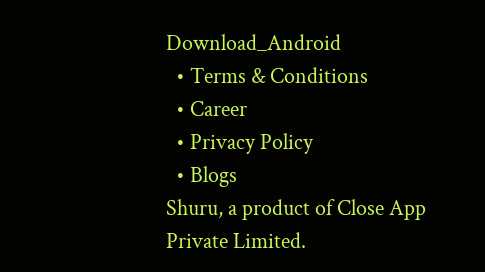Download_Android
  • Terms & Conditions
  • Career
  • Privacy Policy
  • Blogs
Shuru, a product of Close App Private Limited.